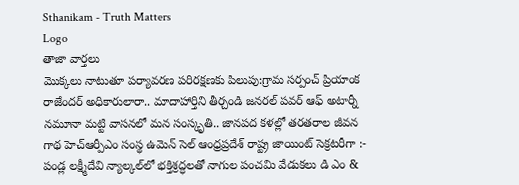Sthanikam - Truth Matters
Logo
తాజా వార్తలు
మొక్కలు నాటుతూ పర్యావరణ పరిరక్షణకు పిలుపు:గ్రామ సర్పంచ్ ప్రియాంక రాజేందర్ అధికారులారా.. మాదాహార్తిని తీర్చండి జనరల్ పవర్ ఆఫ్ అటార్నీ నమూనా మట్టి వాసనలో మన సంస్కృతి.. జానపద కళల్లో తరతరాల జీవన గాథ హెచ్ఆర్పీఎం సంస్థ ఉమెన్ సెల్ ఆంధ్రప్రదేశ్ రాష్ట్ర జాయింట్ సెక్రటరీగా :- పండ్ల లక్ష్మీదేవి న్యాల్కల్‌లో భక్తిశ్రద్ధలతో నాగుల పంచమి వేడుకలు డి ఎం &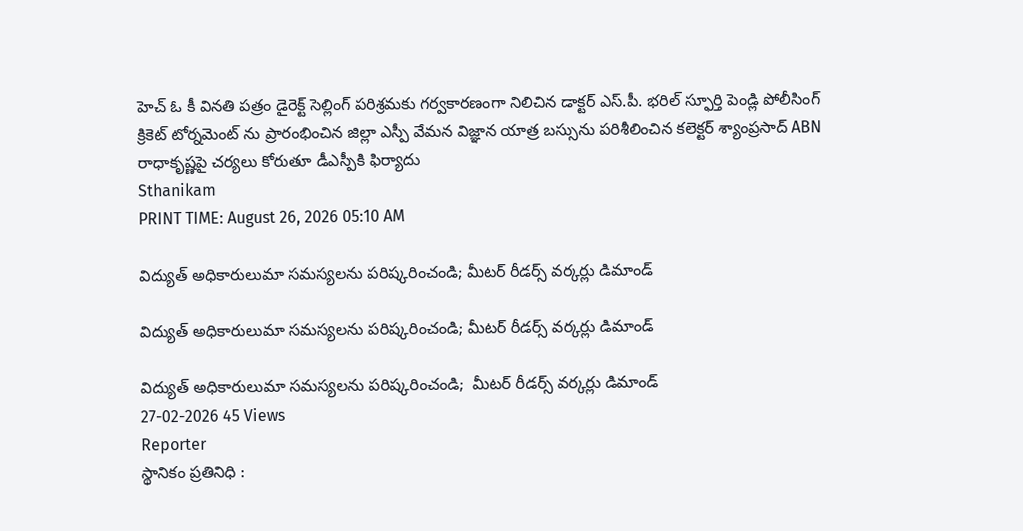హెచ్ ఓ కీ వినతి పత్రం డైరెక్ట్ సెల్లింగ్ పరిశ్రమకు గర్వకారణంగా నిలిచిన డాక్టర్ ఎస్.పీ. భరిల్ స్ఫూర్తి పెండ్లి పోలీసింగ్ క్రికెట్ టోర్నమెంట్ ను ప్రారంభించిన జిల్లా ఎస్పీ వేమన విజ్ఞాన యాత్ర బస్సును పరిశీలించిన కలెక్టర్ శ్యాంప్రసాద్ ABN రాధాకృష్ణపై చర్యలు కోరుతూ డీఎస్పీకి ఫిర్యాదు
Sthanikam
PRINT TIME: August 26, 2026 05:10 AM

విద్యుత్ అధికారులుమా సమస్యలను పరిష్కరించండి; మీటర్ రీడర్స్ వర్కర్లు డిమాండ్

విద్యుత్ అధికారులుమా సమస్యలను పరిష్కరించండి; మీటర్ రీడర్స్ వర్కర్లు డిమాండ్

విద్యుత్ అధికారులుమా సమస్యలను పరిష్కరించండి;  మీటర్ రీడర్స్ వర్కర్లు డిమాండ్
27-02-2026 45 Views
Reporter
స్థానికం ప్రతినిధి :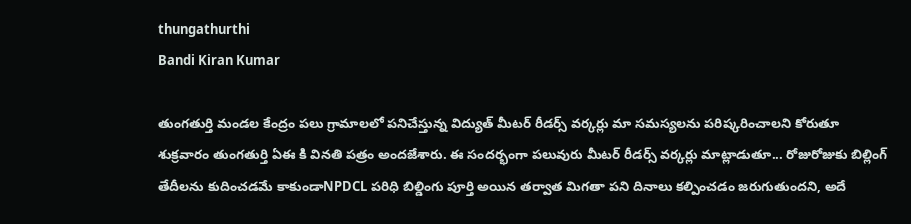thungathurthi
Bandi Kiran Kumar

తుంగతుర్తి మండల కేంద్రం పలు గ్రామాలలో పనిచేస్తున్న విద్యుత్ మీటర్ రీడర్స్ వర్కర్లు మా సమస్యలను పరిష్కరించాలని కోరుతూ శుక్రవారం తుంగతుర్తి ఏఈ కి వినతి పత్రం అందజేశారు. ఈ సందర్భంగా పలువురు మీటర్ రీడర్స్ వర్కర్లు మాట్లాడుతూ... రోజురోజుకు బిల్లింగ్ తేదీలను కుదించడమే కాకుండాNPDCL పరిధి బిల్డింగు పూర్తి అయిన తర్వాత మిగతా పని దినాలు కల్పించడం జరుగుతుందని, అదే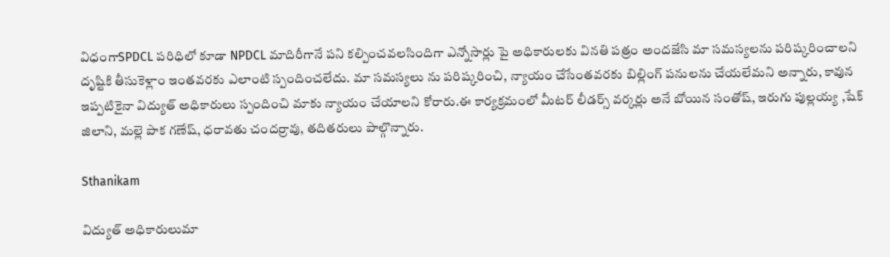విధంగాSPDCL పరిధిలో కూడా NPDCL మాదిరీగానే పని కల్పించవలసిందిగా ఎన్నోసార్లు పై అధికారులకు వినతి పత్రం అందజేసి మా సమస్యలను పరిష్కరించాలని దృష్టికి తీసుకెళ్లాం ఇంతవరకు ఎలాంటి స్పందించలేదు. మా సమస్యలు ను పరిష్కరించి, న్యాయం చేసేంతవరకు బిల్లింగ్ పనులను చేయలేమని అన్నారు, కావున ఇప్పటికైనా విద్యుత్ అధికారులు స్పందించి మాకు న్యాయం చేయాలని కోరారు.ఈ కార్యక్రమంలో మీటర్ లీడర్స్ వర్కర్లు అనే బోయిన సంతోష్, ఇరుగు పుల్లయ్య ,షేక్ జిలాని, మల్లె పాక గణేష్, ధరావతు చందర్రావు, తదితరులు పాల్గొన్నారు.

Sthanikam

విద్యుత్ అధికారులుమా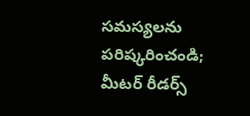సమస్యలను పరిష్కరించండి; మీటర్ రీడర్స్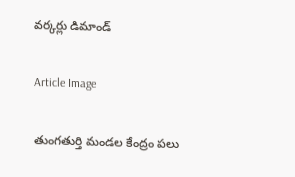వర్కర్లు డిమాండ్

Article Image

తుంగతుర్తి మండల కేంద్రం పలు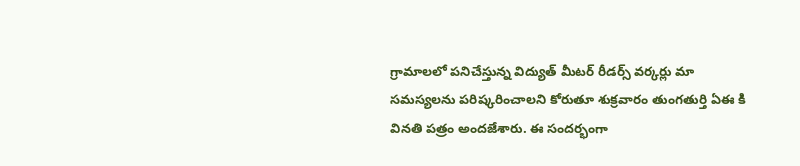గ్రామాలలో పనిచేస్తున్న విద్యుత్ మీటర్ రీడర్స్ వర్కర్లు మా సమస్యలను పరిష్కరించాలని కోరుతూ శుక్రవారం తుంగతుర్తి ఏఈ కి వినతి పత్రం అందజేశారు. ఈ సందర్భంగా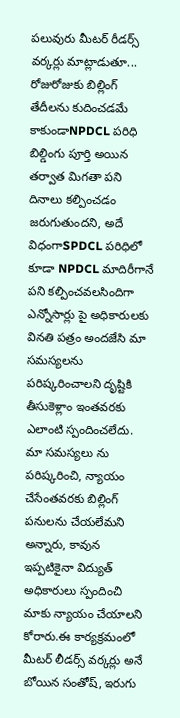పలువురు మీటర్ రీడర్స్ వర్కర్లు మాట్లాడుతూ... రోజురోజుకు బిల్లింగ్ తేదీలను కుదించడమే కాకుండాNPDCL పరిధి బిల్డింగు పూర్తి అయిన తర్వాత మిగతా పని దినాలు కల్పించడం జరుగుతుందని, అదే విధంగాSPDCL పరిధిలో కూడా NPDCL మాదిరీగానే పని కల్పించవలసిందిగా ఎన్నోసార్లు పై అధికారులకు వినతి పత్రం అందజేసి మా సమస్యలను పరిష్కరించాలని దృష్టికి తీసుకెళ్లాం ఇంతవరకు ఎలాంటి స్పందించలేదు. మా సమస్యలు ను పరిష్కరించి, న్యాయం చేసేంతవరకు బిల్లింగ్ పనులను చేయలేమని అన్నారు, కావున ఇప్పటికైనా విద్యుత్ అధికారులు స్పందించి మాకు న్యాయం చేయాలని కోరారు.ఈ కార్యక్రమంలో మీటర్ లీడర్స్ వర్కర్లు అనే బోయిన సంతోష్, ఇరుగు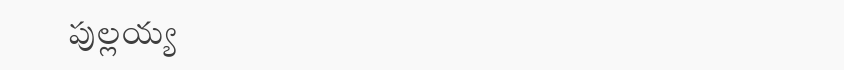పుల్లయ్య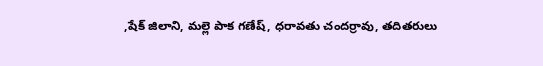,షేక్ జిలాని, మల్లె పాక గణేష్, ధరావతు చందర్రావు, తదితరులు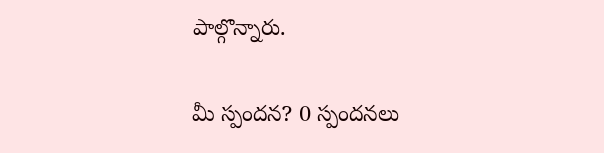పాల్గొన్నారు.

మీ స్పందన? 0 స్పందనలు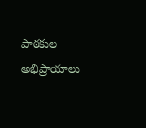పాఠకుల అభిప్రాయాలు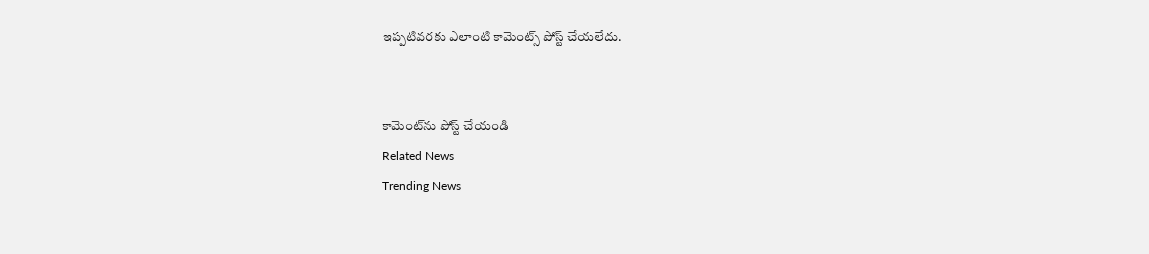ఇప్పటివరకు ఎలాంటి కామెంట్స్ పోస్ట్ చేయలేదు.


కామెంట్‌ను పోస్ట్ చేయండి
Related News
Trending News